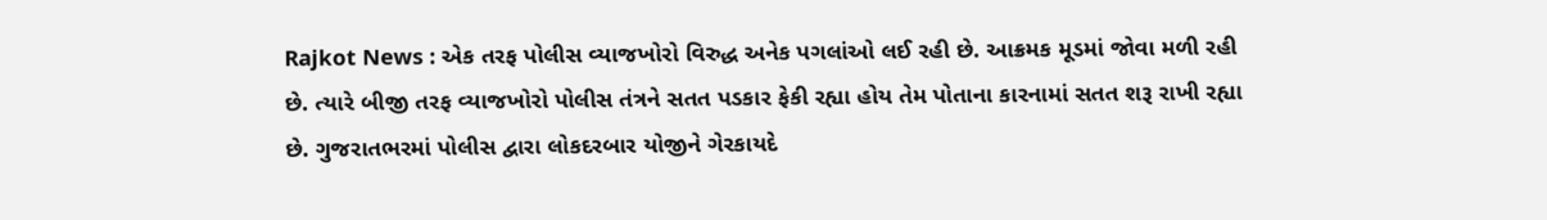Rajkot News : એક તરફ પોલીસ વ્યાજખોરો વિરુદ્ધ અનેક પગલાંઓ લઈ રહી છે. આક્રમક મૂડમાં જોવા મળી રહી છે. ત્યારે બીજી તરફ વ્યાજખોરો પોલીસ તંત્રને સતત પડકાર ફેકી રહ્યા હોય તેમ પોતાના કારનામાં સતત શરૂ રાખી રહ્યા છે. ગુજરાતભરમાં પોલીસ દ્વારા લોકદરબાર યોજીને ગેરકાયદે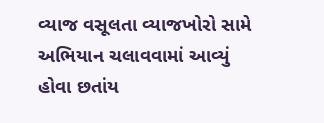વ્યાજ વસૂલતા વ્યાજખોરો સામે અભિયાન ચલાવવામાં આવ્યું હોવા છતાંય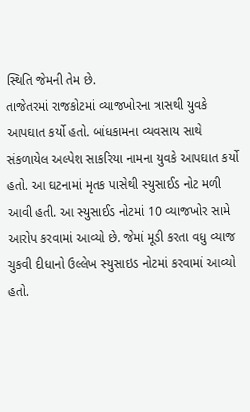સ્થિતિ જેમની તેમ છે.
તાજેતરમાં રાજકોટમાં વ્યાજખોરના ત્રાસથી યુવકે આપઘાત કર્યો હતો. બાંધકામના વ્યવસાય સાથે સંકળાયેલ અલ્પેશ સાકરિયા નામના યુવકે આપઘાત કર્યો હતો. આ ઘટનામાં મૃતક પાસેથી સ્યુસાઈડ નોટ મળી આવી હતી. આ સ્યુસાઈડ નોટમાં 10 વ્યાજખોર સામે આરોપ કરવામાં આવ્યો છે. જેમાં મૂડી કરતા વધુ વ્યાજ ચુકવી દીધાનો ઉલ્લેખ સ્યુસાઇડ નોટમાં કરવામાં આવ્યો હતો.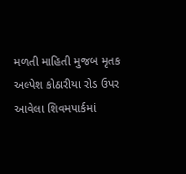મળતી માહિતી મુજબ મૃતક અલ્પેશ કોઠારીયા રોડ ઉપર આવેલા શિવમપાર્કમાં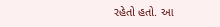રહેતો હતો. આ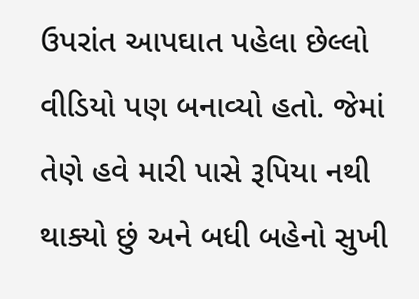ઉપરાંત આપઘાત પહેલા છેલ્લો વીડિયો પણ બનાવ્યો હતો. જેમાં તેણે હવે મારી પાસે રૂપિયા નથી થાક્યો છું અને બધી બહેનો સુખી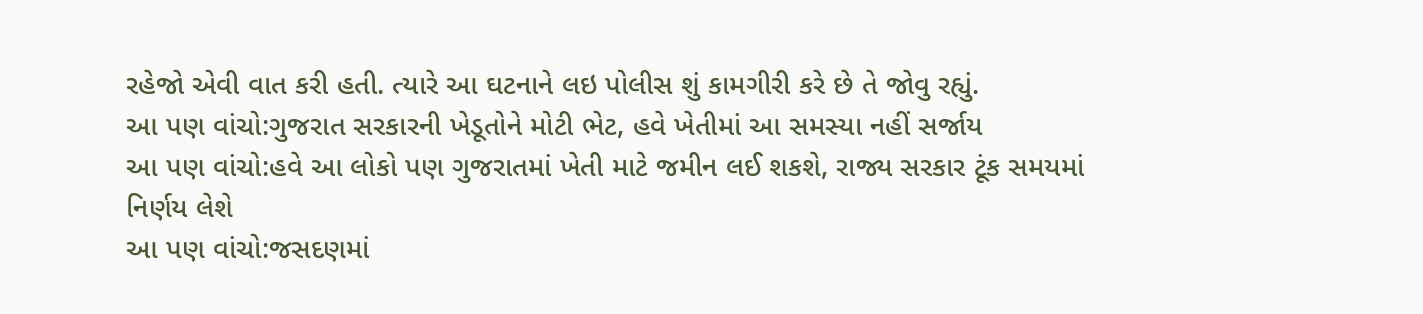રહેજો એવી વાત કરી હતી. ત્યારે આ ઘટનાને લઇ પોલીસ શું કામગીરી કરે છે તે જોવુ રહ્યું.
આ પણ વાંચો:ગુજરાત સરકારની ખેડૂતોને મોટી ભેટ, હવે ખેતીમાં આ સમસ્યા નહીં સર્જાય
આ પણ વાંચો:હવે આ લોકો પણ ગુજરાતમાં ખેતી માટે જમીન લઈ શકશે, રાજ્ય સરકાર ટૂંક સમયમાં નિર્ણય લેશે
આ પણ વાંચો:જસદણમાં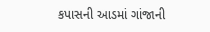કપાસની આડમાં ગાંજાની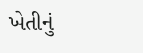ખેતીનું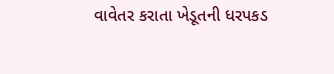વાવેતર કરાતા ખેડૂતની ધરપકડ